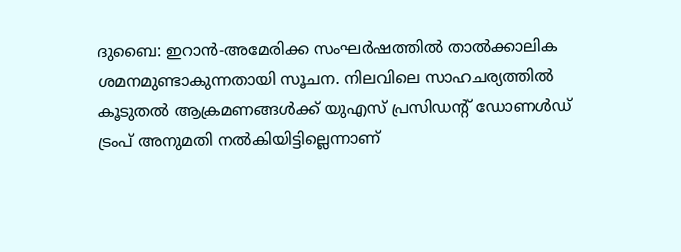ദുബൈ: ഇറാൻ-അമേരിക്ക സംഘർഷത്തിൽ താൽക്കാലിക ശമനമുണ്ടാകുന്നതായി സൂചന. നിലവിലെ സാഹചര്യത്തിൽ കൂടുതൽ ആക്രമണങ്ങൾക്ക് യുഎസ് പ്രസിഡന്റ് ഡോണൾഡ് ട്രംപ് അനുമതി നൽകിയിട്ടില്ലെന്നാണ്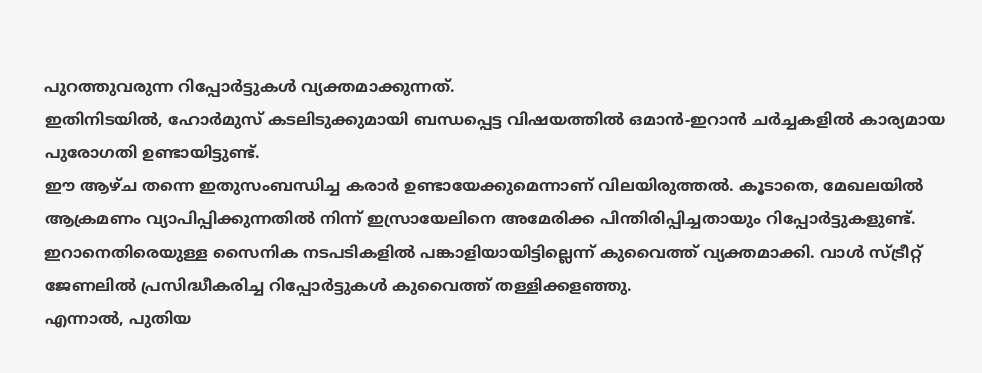പുറത്തുവരുന്ന റിപ്പോർട്ടുകൾ വ്യക്തമാക്കുന്നത്.
ഇതിനിടയിൽ, ഹോർമുസ് കടലിടുക്കുമായി ബന്ധപ്പെട്ട വിഷയത്തിൽ ഒമാൻ-ഇറാൻ ചർച്ചകളിൽ കാര്യമായ പുരോഗതി ഉണ്ടായിട്ടുണ്ട്.
ഈ ആഴ്ച തന്നെ ഇതുസംബന്ധിച്ച കരാർ ഉണ്ടായേക്കുമെന്നാണ് വിലയിരുത്തൽ. കൂടാതെ, മേഖലയിൽ ആക്രമണം വ്യാപിപ്പിക്കുന്നതിൽ നിന്ന് ഇസ്രായേലിനെ അമേരിക്ക പിന്തിരിപ്പിച്ചതായും റിപ്പോർട്ടുകളുണ്ട്.
ഇറാനെതിരെയുള്ള സൈനിക നടപടികളിൽ പങ്കാളിയായിട്ടില്ലെന്ന് കുവൈത്ത് വ്യക്തമാക്കി. വാൾ സ്ട്രീറ്റ് ജേണലിൽ പ്രസിദ്ധീകരിച്ച റിപ്പോർട്ടുകൾ കുവൈത്ത് തള്ളിക്കളഞ്ഞു.
എന്നാൽ, പുതിയ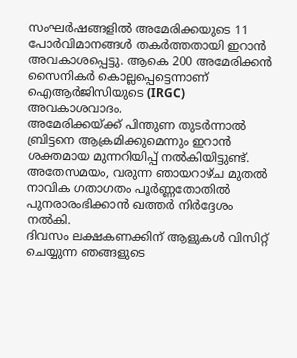സംഘർഷങ്ങളിൽ അമേരിക്കയുടെ 11 പോർവിമാനങ്ങൾ തകർത്തതായി ഇറാൻ അവകാശപ്പെട്ടു. ആകെ 200 അമേരിക്കൻ സൈനികർ കൊല്ലപ്പെട്ടെന്നാണ് ഐആർജിസിയുടെ (IRGC) അവകാശവാദം.
അമേരിക്കയ്ക്ക് പിന്തുണ തുടർന്നാൽ ബ്രിട്ടനെ ആക്രമിക്കുമെന്നും ഇറാൻ ശക്തമായ മുന്നറിയിപ്പ് നൽകിയിട്ടുണ്ട്. അതേസമയം, വരുന്ന ഞായറാഴ്ച മുതൽ നാവിക ഗതാഗതം പൂർണ്ണതോതിൽ പുനരാരംഭിക്കാൻ ഖത്തർ നിർദ്ദേശം നൽകി.
ദിവസം ലക്ഷകണക്കിന് ആളുകൾ വിസിറ്റ് ചെയ്യുന്ന ഞങ്ങളുടെ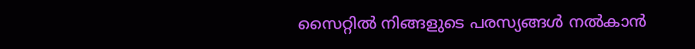സൈറ്റിൽ നിങ്ങളുടെ പരസ്യങ്ങൾ നൽകാൻ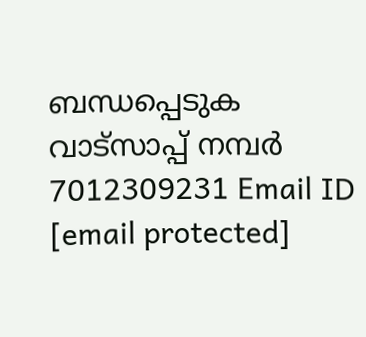ബന്ധപ്പെടുക വാട്സാപ്പ് നമ്പർ 7012309231 Email ID [email protected]